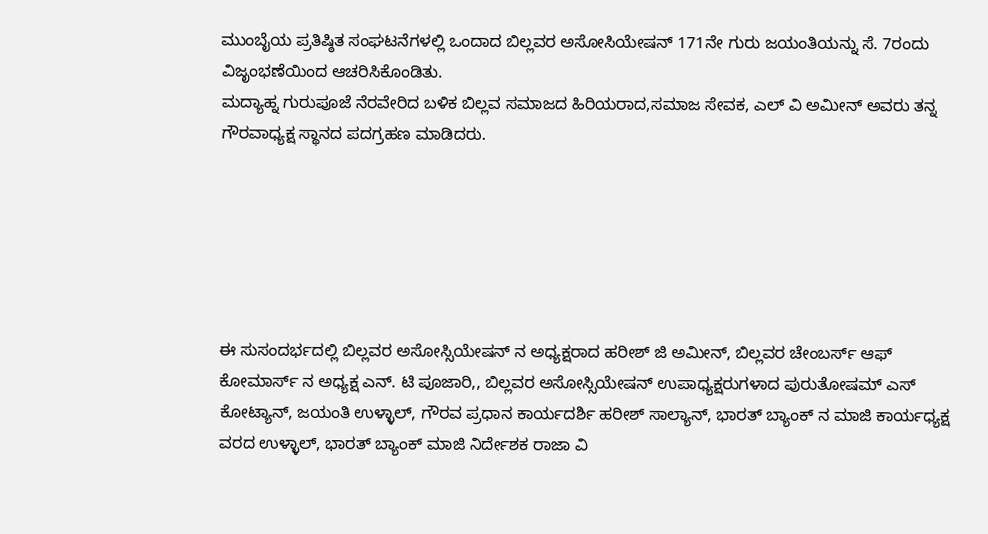ಮುಂಬೈಯ ಪ್ರತಿಷ್ಠಿತ ಸಂಘಟನೆಗಳಲ್ಲಿ ಒಂದಾದ ಬಿಲ್ಲವರ ಅಸೋಸಿಯೇಷನ್ 171ನೇ ಗುರು ಜಯಂತಿಯನ್ನು ಸೆ. 7ರಂದು ವಿಜೃಂಭಣೆಯಿಂದ ಆಚರಿಸಿಕೊಂಡಿತು.
ಮದ್ಯಾಹ್ನ ಗುರುಪೂಜೆ ನೆರವೇರಿದ ಬಳಿಕ ಬಿಲ್ಲವ ಸಮಾಜದ ಹಿರಿಯರಾದ,ಸಮಾಜ ಸೇವಕ, ಎಲ್ ವಿ ಅಮೀನ್ ಅವರು ತನ್ನ ಗೌರವಾಧ್ಯಕ್ಷ ಸ್ಥಾನದ ಪದಗ್ರಹಣ ಮಾಡಿದರು.






ಈ ಸುಸಂದರ್ಭದಲ್ಲಿ ಬಿಲ್ಲವರ ಅಸೋಸ್ಸಿಯೇಷನ್ ನ ಅಧ್ಯಕ್ಷರಾದ ಹರೀಶ್ ಜಿ ಅಮೀನ್, ಬಿಲ್ಲವರ ಚೇಂಬರ್ಸ್ ಆಫ್ ಕೋಮಾರ್ಸ್ ನ ಅಧ್ಯಕ್ಷ ಎನ್. ಟಿ ಪೂಜಾರಿ,, ಬಿಲ್ಲವರ ಅಸೋಸ್ಸಿಯೇಷನ್ ಉಪಾಧ್ಯಕ್ಷರುಗಳಾದ ಪುರುತೋಷಮ್ ಎಸ್ ಕೋಟ್ಯಾನ್, ಜಯಂತಿ ಉಳ್ಳಾಲ್, ಗೌರವ ಪ್ರಧಾನ ಕಾರ್ಯದರ್ಶಿ ಹರೀಶ್ ಸಾಲ್ಯಾನ್, ಭಾರತ್ ಬ್ಯಾಂಕ್ ನ ಮಾಜಿ ಕಾರ್ಯಧ್ಯಕ್ಷ ವರದ ಉಳ್ಳಾಲ್, ಭಾರತ್ ಬ್ಯಾಂಕ್ ಮಾಜಿ ನಿರ್ದೇಶಕ ರಾಜಾ ವಿ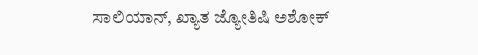ಸಾಲಿಯಾನ್, ಖ್ಯಾತ ಜ್ಯೋತಿಷಿ ಅಶೋಕ್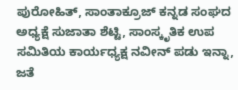ಪುರೋಹಿತ್, ಸಾಂತಾಕ್ರೂಜ್ ಕನ್ನಡ ಸಂಘದ ಅಧ್ಯಕ್ಷೆ ಸುಜಾತಾ ಶೆಟ್ಟಿ, ಸಾಂಸ್ಕೃತಿಕ ಉಪ ಸಮಿತಿಯ ಕಾರ್ಯಧ್ಯಕ್ಷ ನವೀನ್ ಪಡು ಇನ್ನಾ, ಜತೆ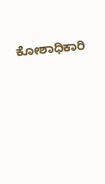ಕೋಶಾಧಿಕಾರಿ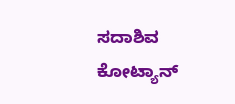ಸದಾಶಿವ ಕೋಟ್ಯಾನ್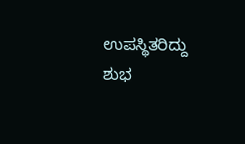ಉಪಸ್ಥಿತರಿದ್ದು ಶುಭ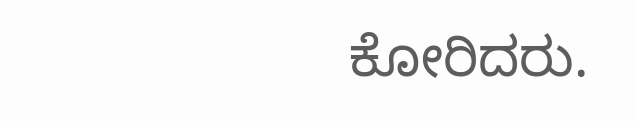ಕೋರಿದರು.